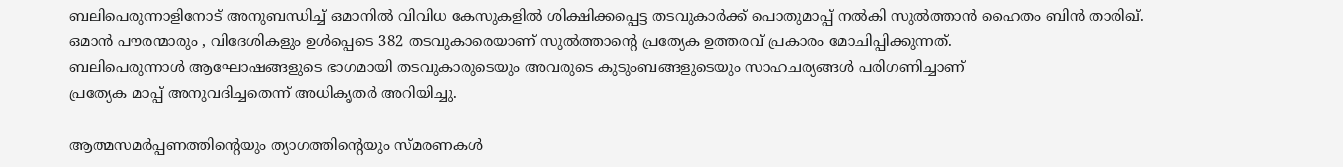ബലിപെരുന്നാളിനോട് അനുബന്ധിച്ച് ഒമാനില്‍ വിവിധ കേസുകളില്‍ ശിക്ഷിക്കപ്പെട്ട തടവുകാര്‍ക്ക് പൊതുമാപ്പ് നല്‍കി സുല്‍ത്താന്‍ ഹൈതം ബിന്‍ താരിഖ്. ഒമാന്‍ പൗരന്മാരും , വിദേശികളും ഉള്‍പ്പെടെ 382 തടവുകാരെയാണ് സുല്‍ത്താന്റെ പ്രത്യേക ഉത്തരവ് പ്രകാരം മോചിപ്പിക്കുന്നത്.
ബലിപെരുന്നാള്‍ ആഘോഷങ്ങളുടെ ഭാഗമായി തടവുകാരുടെയും അവരുടെ കുടുംബങ്ങളുടെയും സാഹചര്യങ്ങള്‍ പരിഗണിച്ചാണ്
പ്രത്യേക മാപ്പ് അനുവദിച്ചതെന്ന് അധികൃതര്‍ അറിയിച്ചു.

ആത്മസമര്‍പ്പണത്തിന്റെയും ത്യാഗത്തിന്റെയും സ്മരണകള്‍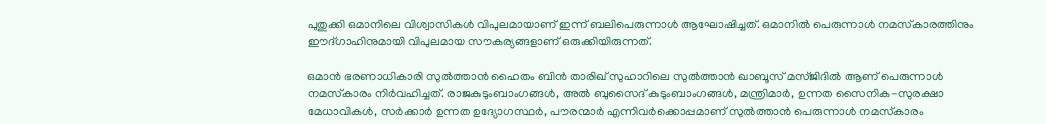പുതുക്കി ഒമാനിലെ വിശ്വാസികള്‍ വിപുലമായാണ് ഇന്ന് ബലിപെരുന്നാള്‍ ആഘോഷിച്ചത്. ഒമാനില്‍ പെരുന്നാള്‍ നമസ്‌കാരത്തിനും ഈദ്ഗാഹിനുമായി വിപുലമായ സൗകര്യങ്ങളാണ് ഒരുക്കിയിരുന്നത്.

ഒമാന്‍ ഭരണാധികാരി സുല്‍ത്താന്‍ ഹൈതം ബിന്‍ താരിഖ് സുഹാറിലെ സുല്‍ത്താന്‍ ഖാബൂസ് മസ്ജിദില്‍ ആണ് പെരുന്നാള്‍ നമസ്‌കാരം നിര്‍വഹിച്ചത്. രാജകുടുംബാംഗങ്ങള്‍, അല്‍ ബുസൈദ് കുടുംബാംഗങ്ങള്‍, മന്ത്രിമാര്‍, ഉന്നത സൈനിക-സുരക്ഷാ മേധാവികള്‍, സര്‍ക്കാര്‍ ഉന്നത ഉദ്യോഗസ്ഥര്‍, പൗരന്മാര്‍ എന്നിവര്‍ക്കൊപ്പമാണ് സുല്‍ത്താന്‍ പെരുന്നാള്‍ നമസ്‌കാരം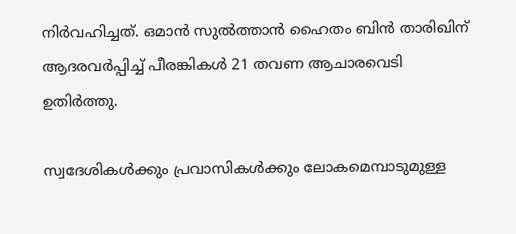നിര്‍വഹിച്ചത്. ഒമാന്‍ സുല്‍ത്താന്‍ ഹൈതം ബിന്‍ താരിഖിന് ആദരവര്‍പ്പിച്ച് പീരങ്കികള്‍ 21 തവണ ആചാരവെടി ഉതിര്‍ത്തു.

സ്വദേശികള്‍ക്കും പ്രവാസികള്‍ക്കും ലോകമെമ്പാടുമുള്ള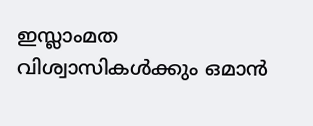ഇസ്ലാംമത വിശ്വാസികള്‍ക്കും ഒമാന്‍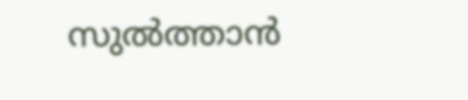സുല്‍ത്താന്‍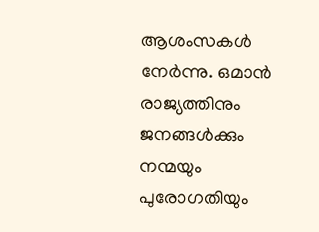ആശംസകള്‍ നേര്‍ന്നു. ഒമാന്‍ രാജ്യത്തിനും ജനങ്ങള്‍ക്കും നന്മയും പുരോഗതിയും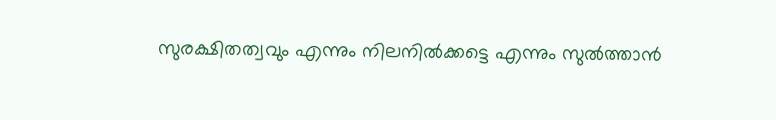സുരക്ഷിതത്വവും എന്നും നിലനില്‍ക്കട്ടെ എന്നും സുല്‍ത്താന്‍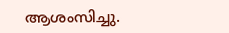ആശംസിച്ചു.